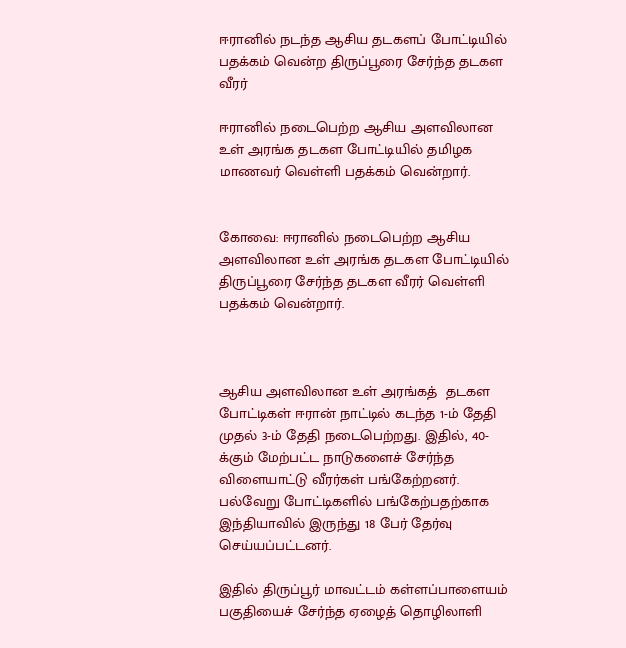ஈரானில் நடந்த ஆசிய தடகளப் போட்டியில் பதக்கம் வென்ற திருப்பூரை சேர்ந்த தடகள வீரர்

ஈரானில் நடைபெற்ற ஆசிய அளவிலான உள் அரங்க தடகள போட்டியில் தமிழக மாணவர் வெள்ளி பதக்கம் வென்றார்.


கோவை: ஈரானில் நடைபெற்ற ஆசிய அளவிலான உள் அரங்க தடகள போட்டியில் திருப்பூரை சேர்ந்த தடகள வீரர் வெள்ளி பதக்கம் வென்றார்.



ஆசிய அளவிலான உள் அரங்கத்  தடகள போட்டிகள் ஈரான் நாட்டில் கடந்த 1-ம் தேதி முதல் 3-ம் தேதி நடைபெற்றது. இதில், 40-க்கும் மேற்பட்ட நாடுகளைச் சேர்ந்த விளையாட்டு வீரர்கள் பங்கேற்றனர். பல்வேறு போட்டிகளில் பங்கேற்பதற்காக இந்தியாவில் இருந்து 18 பேர் தேர்வு செய்யப்பட்டனர்.

இதில் திருப்பூர் மாவட்டம் கள்ளப்பாளையம் பகுதியைச் சேர்ந்த ஏழைத் தொழிலாளி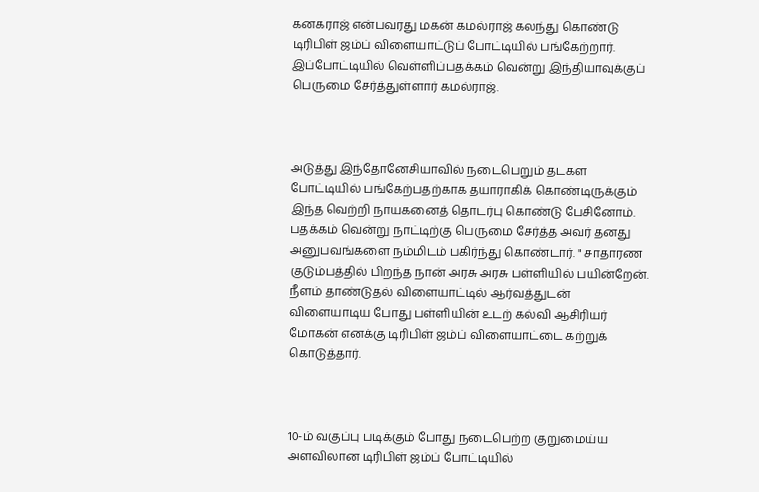கனகராஜ் என்பவரது மகன் கமல்ராஜ் கலந்து கொண்டு டிரிபிள் ஜம்ப் விளையாட்டுப் போட்டியில் பங்கேற்றார். இப்போட்டியில் வெள்ளிப்பதக்கம் வென்று இந்தியாவுக்குப் பெருமை சேர்த்துள்ளார் கமல்ராஜ்.



அடுத்து இந்தோனேசியாவில் நடைபெறும் தடகள போட்டியில் பங்கேற்பதற்காக தயாராகிக் கொண்டிருக்கும் இந்த வெற்றி நாயகனைத் தொடர்பு கொண்டு பேசினோம். பதக்கம் வென்று நாட்டிற்கு பெருமை சேர்த்த அவர் தனது அனுபவங்களை நம்மிடம் பகிர்ந்து கொண்டார். " சாதாரண குடும்பத்தில் பிறந்த நான் அரசு அரசு பள்ளியில் பயின்றேன். நீளம் தாண்டுதல் விளையாட்டில் ஆர்வத்துடன் விளையாடிய போது பள்ளியின் உடற் கல்வி ஆசிரியர் மோகன் எனக்கு டிரிபிள் ஜம்ப் விளையாட்டை கற்றுக் கொடுத்தார்.



10-ம் வகுப்பு படிக்கும் போது நடைபெற்ற குறுமைய்ய அளவிலான டிரிபிள் ஜம்ப் போட்டியில்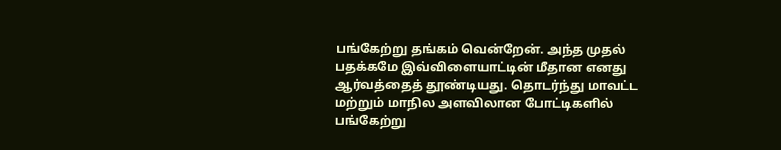பங்கேற்று தங்கம் வென்றேன். அந்த முதல் பதக்கமே இவ்விளையாட்டின் மீதான எனது ஆர்வத்தைத் தூண்டியது. தொடர்ந்து மாவட்ட மற்றும் மாநில அளவிலான போட்டிகளில் பங்கேற்று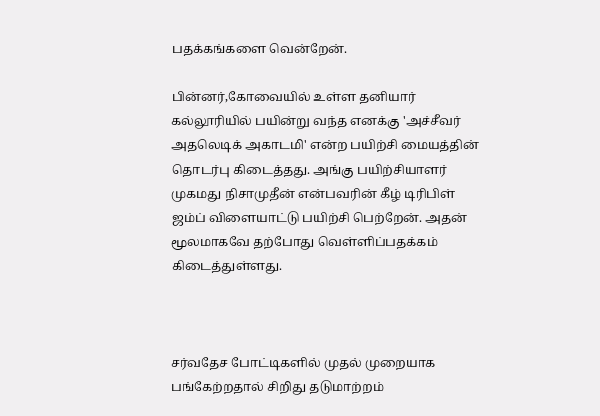பதக்கங்களை வென்றேன்.

பின்னர்,கோவையில் உள்ள தனியார் கல்லூரியில் பயின்று வந்த எனக்கு 'அச்சீவர் அதலெடிக் அகாடமி' என்ற பயிற்சி மையத்தின் தொடர்பு கிடைத்தது. அங்கு பயிற்சியாளர் முகமது நிசாமுதீன் என்பவரின் கீழ் டிரிபிள் ஜம்ப் விளையாட்டு பயிற்சி பெற்றேன். அதன் மூலமாகவே தற்போது வெள்ளிப்பதக்கம் கிடைத்துள்ளது.



சர்வதேச போட்டிகளில் முதல் முறையாக பங்கேற்றதால் சிறிது தடுமாற்றம்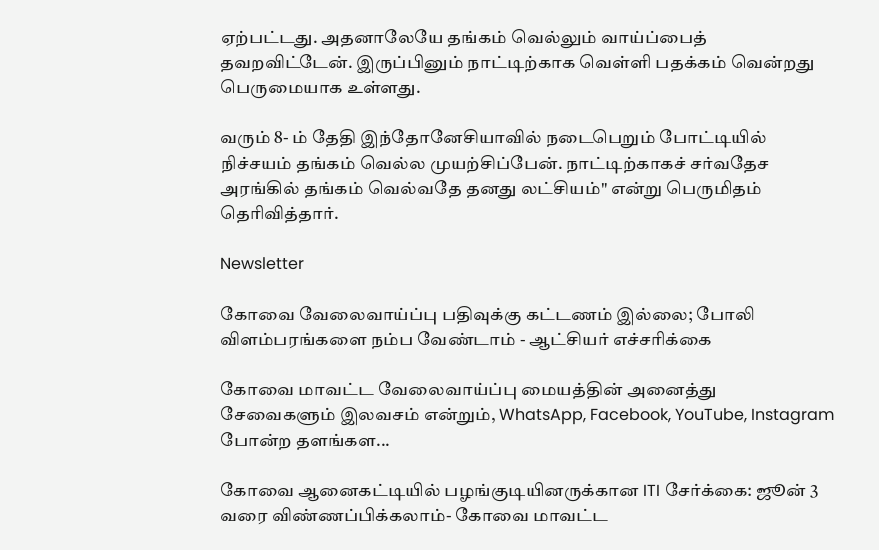ஏற்பட்டது. அதனாலேயே தங்கம் வெல்லும் வாய்ப்பைத் தவறவிட்டேன். இருப்பினும் நாட்டிற்காக வெள்ளி பதக்கம் வென்றது பெருமையாக உள்ளது.

வரும் 8- ம் தேதி இந்தோனேசியாவில் நடைபெறும் போட்டியில் நிச்சயம் தங்கம் வெல்ல முயற்சிப்பேன். நாட்டிற்காகச் சர்வதேச அரங்கில் தங்கம் வெல்வதே தனது லட்சியம்" என்று பெருமிதம் தெரிவித்தார்.

Newsletter

கோவை வேலைவாய்ப்பு பதிவுக்கு கட்டணம் இல்லை; போலி விளம்பரங்களை நம்ப வேண்டாம் - ஆட்சியர் எச்சரிக்கை

கோவை மாவட்ட வேலைவாய்ப்பு மையத்தின் அனைத்து சேவைகளும் இலவசம் என்றும், WhatsApp, Facebook, YouTube, Instagram போன்ற தளங்கள...

கோவை ஆனைகட்டியில் பழங்குடியினருக்கான ITI சேர்க்கை: ஜூன் 3 வரை விண்ணப்பிக்கலாம்- கோவை மாவட்ட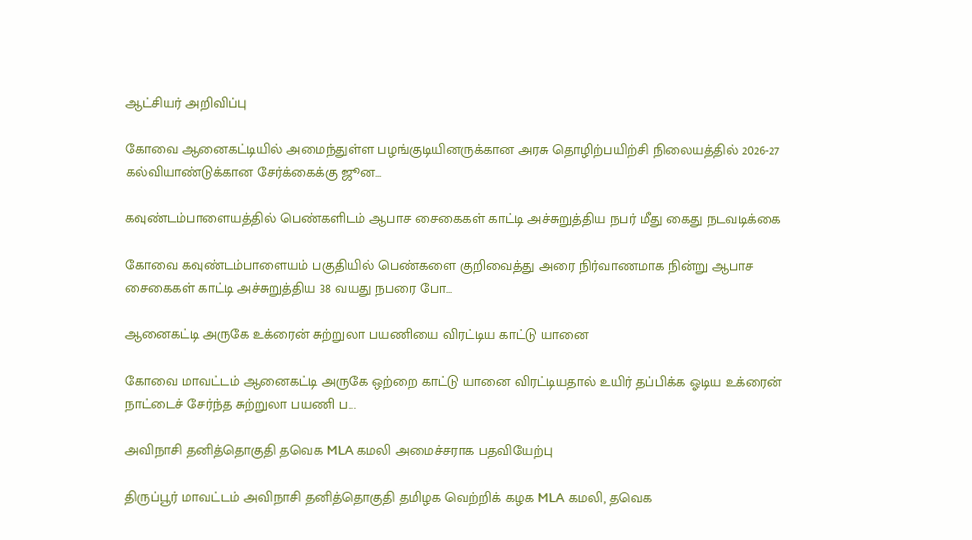ஆட்சியர் அறிவிப்பு

கோவை ஆனைகட்டியில் அமைந்துள்ள பழங்குடியினருக்கான அரசு தொழிற்பயிற்சி நிலையத்தில் 2026-27 கல்வியாண்டுக்கான சேர்க்கைக்கு ஜூன...

கவுண்டம்பாளையத்தில் பெண்களிடம் ஆபாச சைகைகள் காட்டி அச்சுறுத்திய நபர் மீது கைது நடவடிக்கை

கோவை கவுண்டம்பாளையம் பகுதியில் பெண்களை குறிவைத்து அரை நிர்வாணமாக நின்று ஆபாச சைகைகள் காட்டி அச்சுறுத்திய 38 வயது நபரை போ...

ஆனைகட்டி அருகே உக்ரைன் சுற்றுலா பயணியை விரட்டிய காட்டு யானை

கோவை மாவட்டம் ஆனைகட்டி அருகே ஒற்றை காட்டு யானை விரட்டியதால் உயிர் தப்பிக்க ஓடிய உக்ரைன் நாட்டைச் சேர்ந்த சுற்றுலா பயணி ப...

அவிநாசி தனித்தொகுதி தவெக MLA கமலி அமைச்சராக பதவியேற்பு

திருப்பூர் மாவட்டம் அவிநாசி தனித்தொகுதி தமிழக வெற்றிக் கழக MLA கமலி, தவெக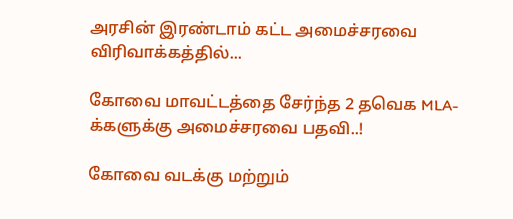அரசின் இரண்டாம் கட்ட அமைச்சரவை விரிவாக்கத்தில்...

கோவை மாவட்டத்தை சேர்ந்த 2 தவெக MLA-க்களுக்கு அமைச்சரவை பதவி..!

கோவை வடக்கு மற்றும்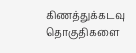கிணத்துக்கடவு தொகுதிகளை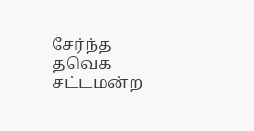சேர்ந்த தவெக சட்டமன்ற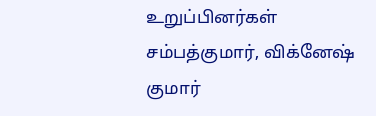உறுப்பினர்கள் சம்பத்குமார், விக்னேஷ் குமார்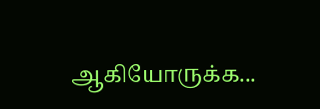ஆகியோருக்க...